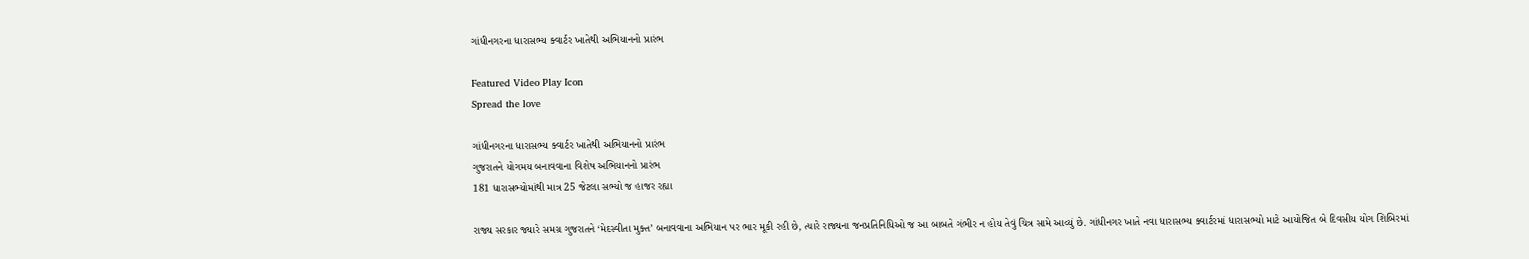ગાંધીનગરના ધારાસભ્ય ક્વાર્ટર ખાતેથી અભિયાનનો પ્રારંભ

Featured Video Play Icon
Spread the love

ગાંધીનગરના ધારાસભ્ય ક્વાર્ટર ખાતેથી અભિયાનનો પ્રારંભ
ગુજરાતને યોગમય બનાવવાના વિશેષ અભિયાનનો પ્રારંભ
181 ધારાસભ્યોમાંથી માત્ર 25 જેટલા સભ્યો જ હાજર રહ્યા

રાજ્ય સરકાર જ્યારે સમગ્ર ગુજરાતને ‘મેદસ્વીતા મુક્ત’ બનાવવાના અભિયાન પર ભાર મૂકી રહી છે, ત્યારે રાજ્યના જનપ્રતિનિધિઓ જ આ બાબતે ગંભીર ન હોય તેવું ચિત્ર સામે આવ્યું છે. ગાંધીનગર ખાતે નવા ધારાસભ્ય ક્વાર્ટરમાં ધારાસભ્યો માટે આયોજિત બે દિવસીય યોગ શિબિરમાં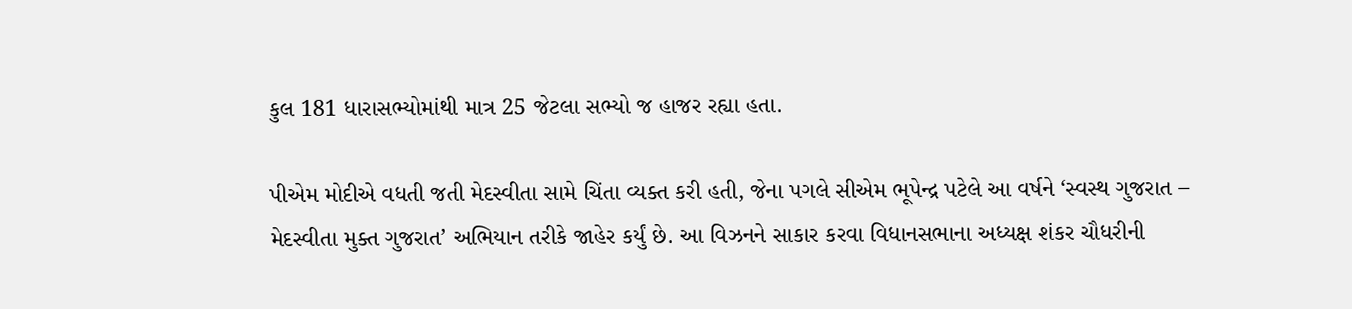કુલ 181 ધારાસભ્યોમાંથી માત્ર 25 જેટલા સભ્યો જ હાજર રહ્યા હતા.

પીએમ મોદીએ વધતી જતી મેદસ્વીતા સામે ચિંતા વ્યક્ત કરી હતી, જેના પગલે સીએમ ભૂપેન્દ્ર પટેલે આ વર્ષને ‘સ્વસ્થ ગુજરાત – મેદસ્વીતા મુક્ત ગુજરાત’ અભિયાન તરીકે જાહેર કર્યું છે. આ વિઝનને સાકાર કરવા વિધાનસભાના અધ્યક્ષ શંકર ચૌધરીની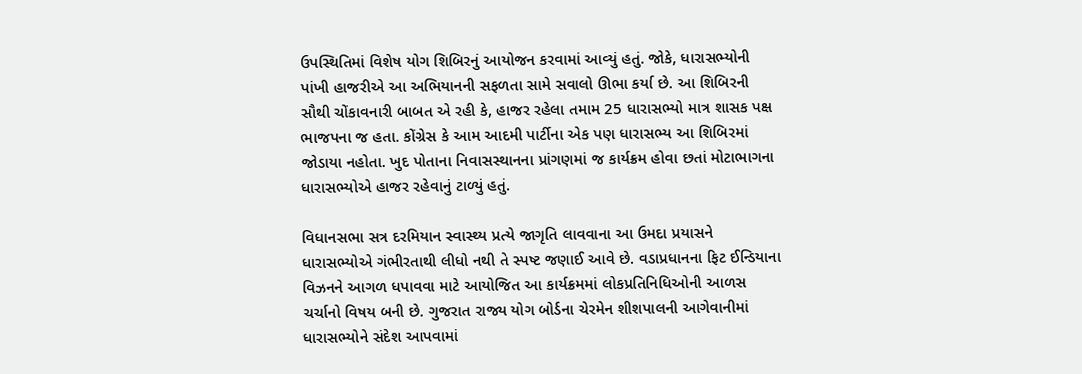ઉપસ્થિતિમાં વિશેષ યોગ શિબિરનું આયોજન કરવામાં આવ્યું હતું. જોકે, ધારાસભ્યોની પાંખી હાજરીએ આ અભિયાનની સફળતા સામે સવાલો ઊભા કર્યા છે. આ શિબિરની સૌથી ચોંકાવનારી બાબત એ રહી કે, હાજર રહેલા તમામ 25 ધારાસભ્યો માત્ર શાસક પક્ષ ભાજપના જ હતા. કોંગ્રેસ કે આમ આદમી પાર્ટીના એક પણ ધારાસભ્ય આ શિબિરમાં જોડાયા નહોતા. ખુદ પોતાના નિવાસસ્થાનના પ્રાંગણમાં જ કાર્યક્રમ હોવા છતાં મોટાભાગના ધારાસભ્યોએ હાજર રહેવાનું ટાળ્યું હતું.

વિધાનસભા સત્ર દરમિયાન સ્વાસ્થ્ય પ્રત્યે જાગૃતિ લાવવાના આ ઉમદા પ્રયાસને ધારાસભ્યોએ ગંભીરતાથી લીધો નથી તે સ્પષ્ટ જણાઈ આવે છે. વડાપ્રધાનના ફિટ ઈન્ડિયાના વિઝનને આગળ ધપાવવા માટે આયોજિત આ કાર્યક્રમમાં લોકપ્રતિનિધિઓની આળસ ચર્ચાનો વિષય બની છે. ગુજરાત રાજ્ય યોગ બોર્ડના ચેરમેન શીશપાલની આગેવાનીમાં ધારાસભ્યોને સંદેશ આપવામાં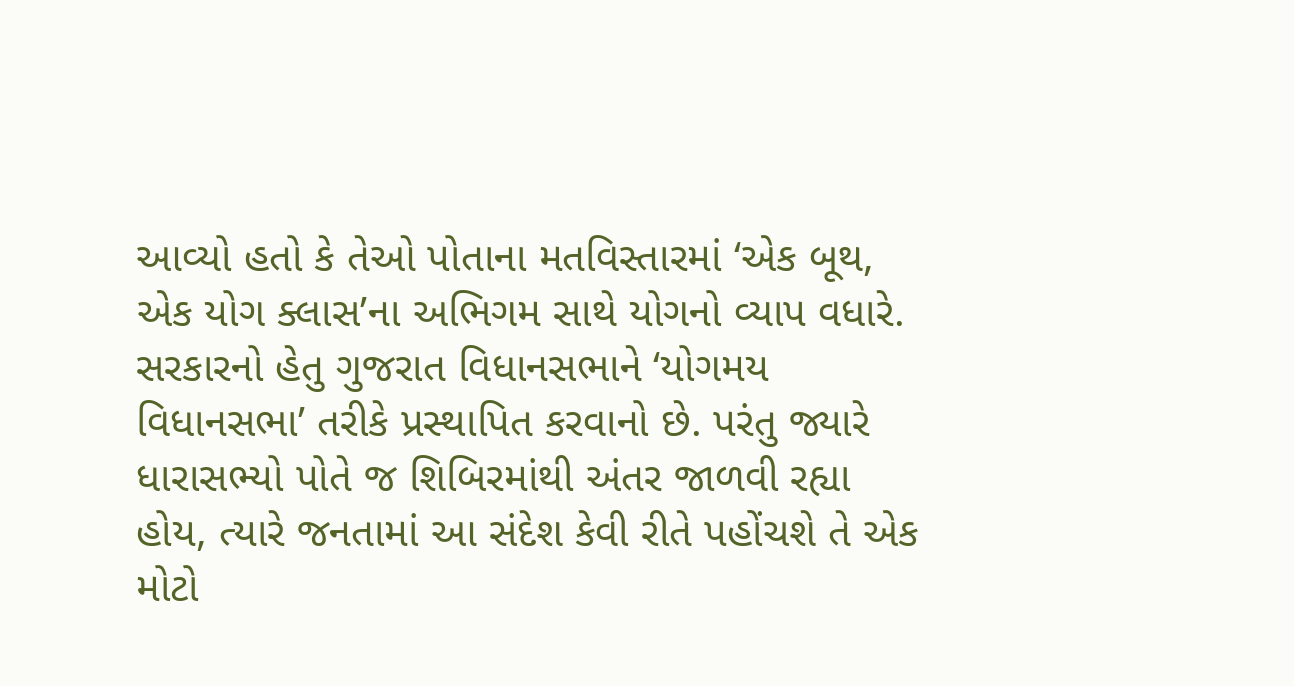આવ્યો હતો કે તેઓ પોતાના મતવિસ્તારમાં ‘એક બૂથ, એક યોગ ક્લાસ’ના અભિગમ સાથે યોગનો વ્યાપ વધારે. સરકારનો હેતુ ગુજરાત વિધાનસભાને ‘યોગમય વિધાનસભા’ તરીકે પ્રસ્થાપિત કરવાનો છે. પરંતુ જ્યારે ધારાસભ્યો પોતે જ શિબિરમાંથી અંતર જાળવી રહ્યા હોય, ત્યારે જનતામાં આ સંદેશ કેવી રીતે પહોંચશે તે એક મોટો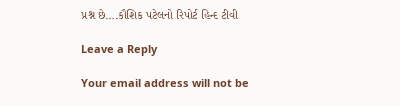પ્રશ્ન છે….કૌશિક પટેલનો રિપોર્ટ હિન્દ ટીવી

Leave a Reply

Your email address will not be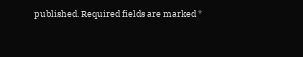published. Required fields are marked *